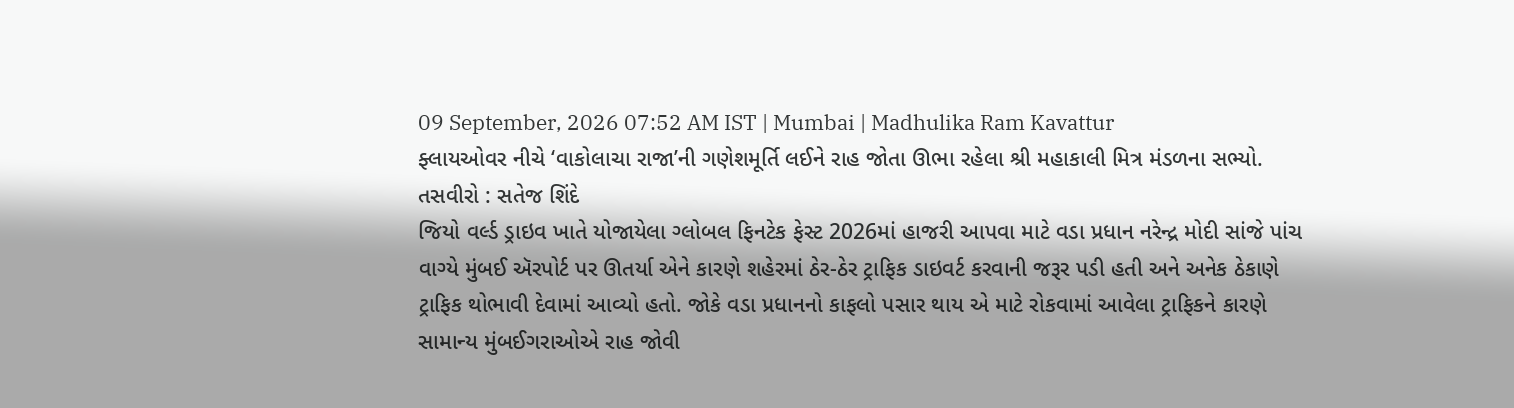09 September, 2026 07:52 AM IST | Mumbai | Madhulika Ram Kavattur
ફ્લાયઓવર નીચે ‘વાકોલાચા રાજા’ની ગણેશમૂર્તિ લઈને રાહ જોતા ઊભા રહેલા શ્રી મહાકાલી મિત્ર મંડળના સભ્યો. તસવીરો : સતેજ શિંદે
જિયો વર્લ્ડ ડ્રાઇવ ખાતે યોજાયેલા ગ્લોબલ ફિનટેક ફેસ્ટ 2026માં હાજરી આપવા માટે વડા પ્રધાન નરેન્દ્ર મોદી સાંજે પાંચ વાગ્યે મુંબઈ ઍરપોર્ટ પર ઊતર્યા એને કારણે શહેરમાં ઠેર-ઠેર ટ્રાફિક ડાઇવર્ટ કરવાની જરૂર પડી હતી અને અનેક ઠેકાણે ટ્રાફિક થોભાવી દેવામાં આવ્યો હતો. જોકે વડા પ્રધાનનો કાફલો પસાર થાય એ માટે રોકવામાં આવેલા ટ્રાફિકને કારણે સામાન્ય મુંબઈગરાઓએ રાહ જોવી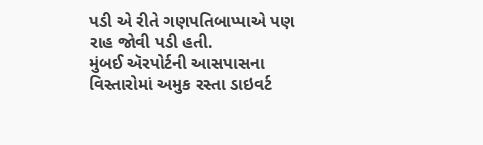પડી એ રીતે ગણપતિબાપ્પાએ પણ રાહ જોવી પડી હતી.
મુંબઈ ઍરપોર્ટની આસપાસના વિસ્તારોમાં અમુક રસ્તા ડાઇવર્ટ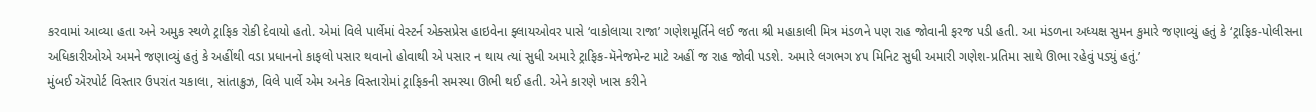કરવામાં આવ્યા હતા અને અમુક સ્થળે ટ્રાફિક રોકી દેવાયો હતો. એમાં વિલે પાર્લેમાં વેસ્ટર્ન એક્સપ્રેસ હાઇવેના ફ્લાયઓવર પાસે ‘વાકોલાચા રાજા’ ગણેશમૂર્તિને લઈ જતા શ્રી મહાકાલી મિત્ર મંડળને પણ રાહ જોવાની ફરજ પડી હતી. આ મંડળના અધ્યક્ષ સુમન કુમારે જણાવ્યું હતું કે ‘ટ્રાફિક-પોલીસના અધિકારીઓએ અમને જણાવ્યું હતું કે અહીંથી વડા પ્રધાનનો કાફલો પસાર થવાનો હોવાથી એ પસાર ન થાય ત્યાં સુધી અમારે ટ્રાફિક-મૅનેજમેન્ટ માટે અહીં જ રાહ જોવી પડશે. અમારે લગભગ ૪૫ મિનિટ સુધી અમારી ગણેશ-પ્રતિમા સાથે ઊભા રહેવું પડ્યું હતું.’
મુંબઈ ઍરપોર્ટ વિસ્તાર ઉપરાંત ચકાલા, સાંતાક્રુઝ, વિલે પાર્લે એમ અનેક વિસ્તારોમાં ટ્રાફિકની સમસ્યા ઊભી થઈ હતી. એને કારણે ખાસ કરીને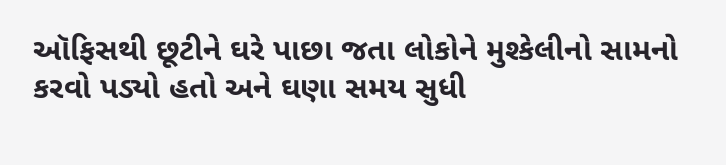ઑફિસથી છૂટીને ઘરે પાછા જતા લોકોને મુશ્કેલીનો સામનો કરવો પડ્યો હતો અને ઘણા સમય સુધી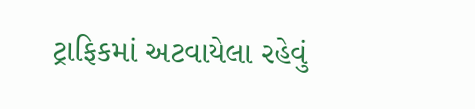ટ્રાફિકમાં અટવાયેલા રહેવું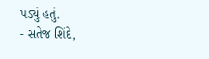પડ્યું હતું.
- સતેજ શિંદે,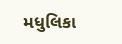મધુલિકા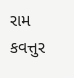રામ કવત્તુર